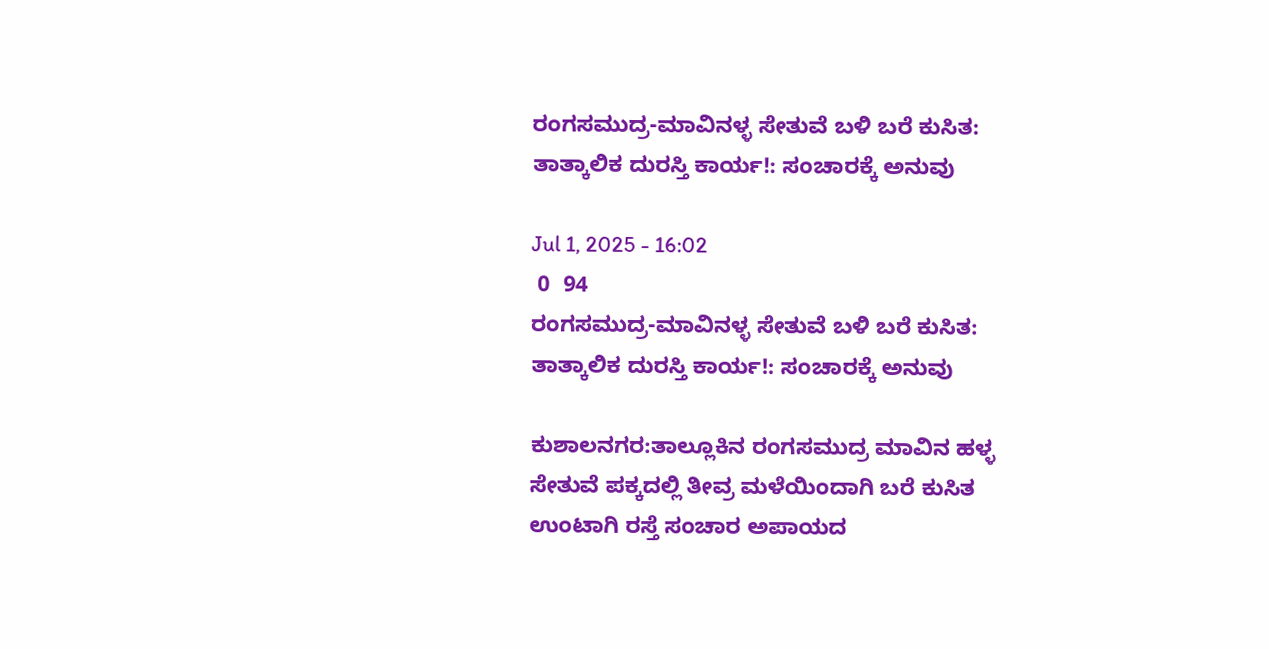ರಂಗಸಮುದ್ರ-ಮಾವಿನಳ್ಳ ಸೇತುವೆ ಬಳಿ ಬರೆ ಕುಸಿತ: ತಾತ್ಕಾಲಿಕ ದುರಸ್ತಿ ಕಾರ್ಯ!: ಸಂಚಾರಕ್ಕೆ ಅನುವು

Jul 1, 2025 - 16:02
 0  94
ರಂಗಸಮುದ್ರ-ಮಾವಿನಳ್ಳ ಸೇತುವೆ ಬಳಿ ಬರೆ ಕುಸಿತ: ತಾತ್ಕಾಲಿಕ ದುರಸ್ತಿ ಕಾರ್ಯ!: ಸಂಚಾರಕ್ಕೆ ಅನುವು

ಕುಶಾಲನಗರ:ತಾಲ್ಲೂಕಿನ ರಂಗಸಮುದ್ರ ಮಾವಿನ ಹಳ್ಳ ಸೇತುವೆ ಪಕ್ಕದಲ್ಲಿ ತೀವ್ರ ಮಳೆಯಿಂದಾಗಿ ಬರೆ ಕುಸಿತ ಉಂಟಾಗಿ ರಸ್ತೆ ಸಂಚಾರ ಅಪಾಯದ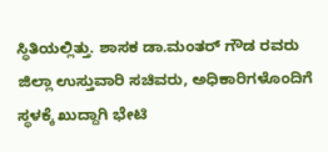ಸ್ಥಿತಿಯಲ್ಲಿತ್ತು. ಶಾಸಕ ಡಾ.ಮಂತರ್ ಗೌಡ ರವರು ಜಿಲ್ಲಾ ಉಸ್ತುವಾರಿ ಸಚಿವರು, ಅಧಿಕಾರಿಗಳೊಂದಿಗೆ ಸ್ಥಳಕ್ಕೆ ಖುದ್ದಾಗಿ ಭೇಟಿ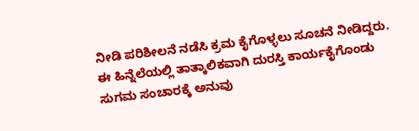ನೀಡಿ ಪರಿಶೀಲನೆ ನಡೆಸಿ ಕ್ರಮ ಕೈಗೊಳ್ಳಲು ಸೂಚನೆ ನೀಡಿದ್ದರು. ಈ ಹಿನ್ನೆಲೆಯಲ್ಲಿ ತಾತ್ಕಾಲಿಕವಾಗಿ ದುರಸ್ತಿ ಕಾರ್ಯಕೈಗೊಂಡು ಸುಗಮ ಸಂಚಾರಕ್ಕೆ ಅನುವು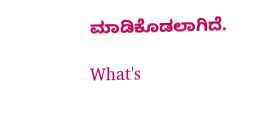ಮಾಡಿಕೊಡಲಾಗಿದೆ.

What's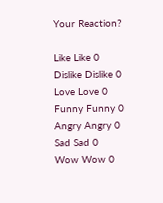Your Reaction?

Like Like 0
Dislike Dislike 0
Love Love 0
Funny Funny 0
Angry Angry 0
Sad Sad 0
Wow Wow 0